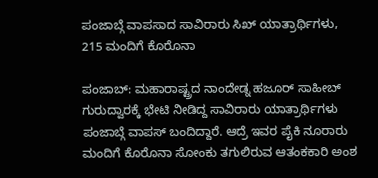ಪಂಜಾಬ್ಗೆ ವಾಪಸಾದ ಸಾವಿರಾರು ಸಿಖ್ ಯಾತ್ರಾರ್ಥಿಗಳು, 215 ಮಂದಿಗೆ ಕೊರೊನಾ

ಪಂಜಾಬ್: ಮಹಾರಾಷ್ಟ್ರದ ನಾಂದೇಡ್ನ ಹಜೂರ್ ಸಾಹೀಬ್ ಗುರುದ್ವಾರಕ್ಕೆ ಭೇಟಿ ನೀಡಿದ್ದ ಸಾವಿರಾರು ಯಾತ್ರಾರ್ಥಿಗಳು ಪಂಜಾಬ್ಗೆ ವಾಪಸ್ ಬಂದಿದ್ದಾರೆ. ಆದ್ರೆ ಇವರ ಪೈಕಿ ನೂರಾರು ಮಂದಿಗೆ ಕೊರೊನಾ ಸೋಂಕು ತಗುಲಿರುವ ಆತಂಕಕಾರಿ ಅಂಶ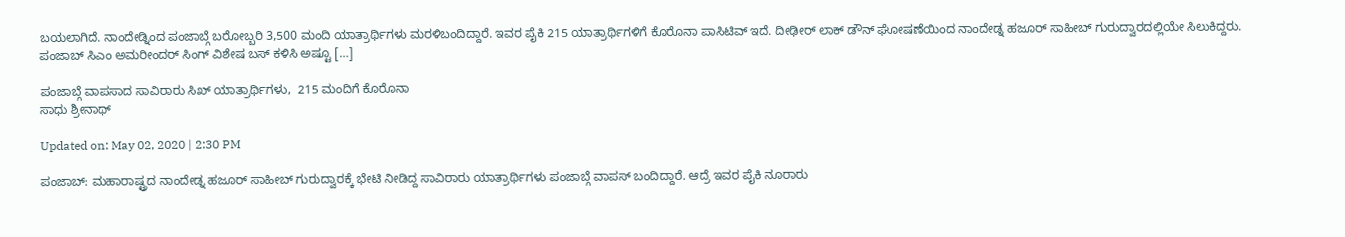ಬಯಲಾಗಿದೆ. ನಾಂದೇಡ್ನಿಂದ ಪಂಜಾಬ್ಗೆ ಬರೋಬ್ಬರಿ 3,500 ಮಂದಿ ಯಾತ್ರಾರ್ಥಿಗಳು ಮರಳಿಬಂದಿದ್ದಾರೆ. ಇವರ ಪೈಕಿ 215 ಯಾತ್ರಾರ್ಥಿಗಳಿಗೆ ಕೊರೊನಾ ಪಾಸಿಟಿವ್ ಇದೆ. ದೀಢೀರ್ ಲಾಕ್ ಡೌನ್ ಘೋಷಣೆಯಿಂದ ನಾಂದೇಡ್ನ ಹಜೂರ್ ಸಾಹೀಬ್ ಗುರುದ್ವಾರದಲ್ಲಿ‌ಯೇ ಸಿಲುಕಿದ್ದರು. ಪಂಜಾಬ್ ಸಿಎಂ ಅಮರೀಂದರ್ ಸಿಂಗ್ ವಿಶೇಷ ಬಸ್ ಕಳಿಸಿ ಅಷ್ಟೂ […]

ಪಂಜಾಬ್ಗೆ ವಾಪಸಾದ ಸಾವಿರಾರು ಸಿಖ್ ಯಾತ್ರಾರ್ಥಿಗಳು,  215 ಮಂದಿಗೆ ಕೊರೊನಾ
ಸಾಧು ಶ್ರೀನಾಥ್

Updated on: May 02, 2020 | 2:30 PM

ಪಂಜಾಬ್: ಮಹಾರಾಷ್ಟ್ರದ ನಾಂದೇಡ್ನ ಹಜೂರ್ ಸಾಹೀಬ್ ಗುರುದ್ವಾರಕ್ಕೆ ಭೇಟಿ ನೀಡಿದ್ದ ಸಾವಿರಾರು ಯಾತ್ರಾರ್ಥಿಗಳು ಪಂಜಾಬ್ಗೆ ವಾಪಸ್ ಬಂದಿದ್ದಾರೆ. ಆದ್ರೆ ಇವರ ಪೈಕಿ ನೂರಾರು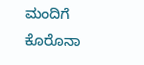ಮಂದಿಗೆ ಕೊರೊನಾ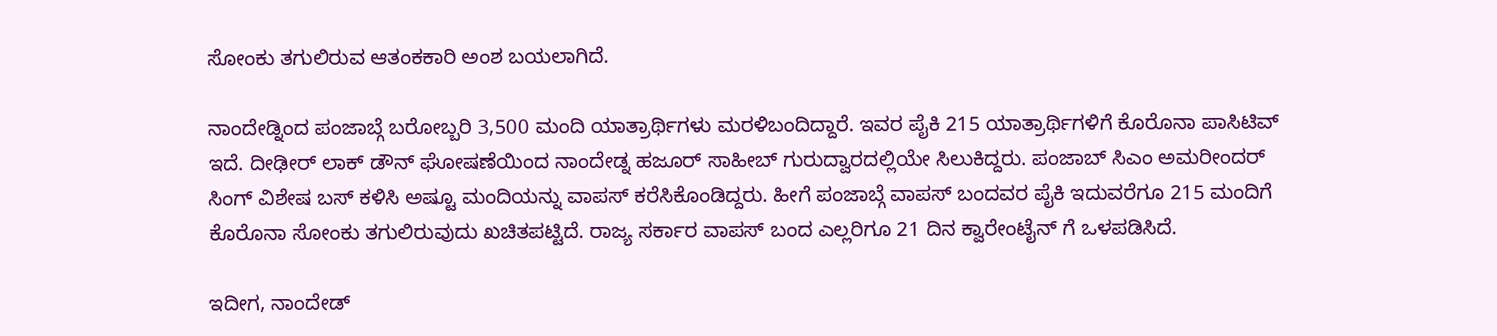ಸೋಂಕು ತಗುಲಿರುವ ಆತಂಕಕಾರಿ ಅಂಶ ಬಯಲಾಗಿದೆ.

ನಾಂದೇಡ್ನಿಂದ ಪಂಜಾಬ್ಗೆ ಬರೋಬ್ಬರಿ 3,500 ಮಂದಿ ಯಾತ್ರಾರ್ಥಿಗಳು ಮರಳಿಬಂದಿದ್ದಾರೆ. ಇವರ ಪೈಕಿ 215 ಯಾತ್ರಾರ್ಥಿಗಳಿಗೆ ಕೊರೊನಾ ಪಾಸಿಟಿವ್ ಇದೆ. ದೀಢೀರ್ ಲಾಕ್ ಡೌನ್ ಘೋಷಣೆಯಿಂದ ನಾಂದೇಡ್ನ ಹಜೂರ್ ಸಾಹೀಬ್ ಗುರುದ್ವಾರದಲ್ಲಿ‌ಯೇ ಸಿಲುಕಿದ್ದರು. ಪಂಜಾಬ್ ಸಿಎಂ ಅಮರೀಂದರ್ ಸಿಂಗ್ ವಿಶೇಷ ಬಸ್ ಕಳಿಸಿ ಅಷ್ಟೂ ಮಂದಿಯನ್ನು ವಾಪಸ್ ಕರೆಸಿಕೊಂಡಿದ್ದರು. ಹೀಗೆ ಪಂಜಾಬ್ಗೆ ವಾಪಸ್ ಬಂದವರ ಪೈಕಿ ಇದುವರೆಗೂ 215 ಮಂದಿಗೆ ಕೊರೊನಾ ಸೋಂಕು ತಗುಲಿರುವುದು ಖಚಿತಪಟ್ಟಿದೆ. ರಾಜ್ಯ ಸರ್ಕಾರ ವಾಪಸ್ ಬಂದ ಎಲ್ಲರಿಗೂ 21 ದಿನ‌ ಕ್ವಾರೇಂಟೈನ್ ಗೆ ಒಳಪಡಿಸಿದೆ.

ಇದೀಗ, ನಾಂದೇಡ್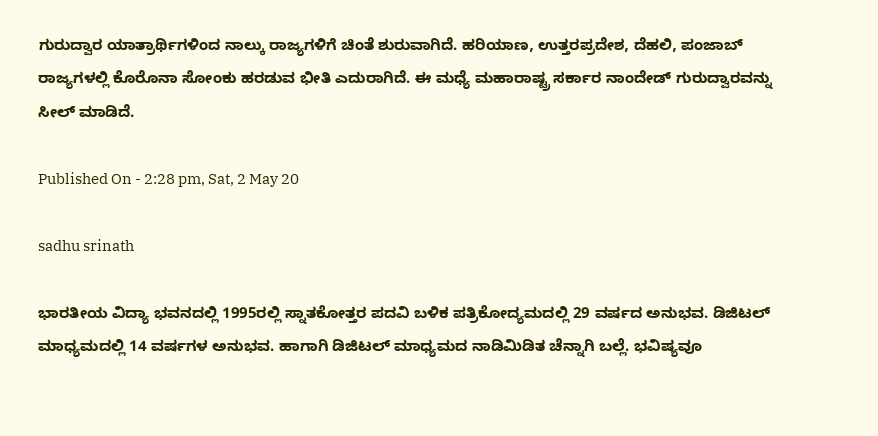ಗುರುದ್ವಾರ ಯಾತ್ರಾರ್ಥಿಗಳಿಂದ ನಾಲ್ಕು ರಾಜ್ಯಗಳಿಗೆ ಚಿಂತೆ ಶುರುವಾಗಿದೆ. ಹರಿಯಾಣ, ಉತ್ತರಪ್ರದೇಶ, ದೆಹಲಿ, ಪಂಜಾಬ್ ರಾಜ್ಯಗಳಲ್ಲಿ ಕೊರೊನಾ ಸೋಂಕು ಹರಡುವ ಭೀತಿ ಎದುರಾಗಿದೆ. ಈ ಮಧ್ಯೆ ಮಹಾರಾಷ್ಟ್ರ ಸರ್ಕಾರ ನಾಂದೇಡ್ ಗುರುದ್ವಾರವನ್ನು ಸೀಲ್ ಮಾಡಿದೆ.

Published On - 2:28 pm, Sat, 2 May 20

sadhu srinath

ಭಾರತೀಯ ವಿದ್ಯಾ ಭವನದಲ್ಲಿ 1995ರಲ್ಲಿ ಸ್ನಾತಕೋತ್ತರ ಪದವಿ ಬಳಿಕ ಪತ್ರಿಕೋದ್ಯಮದಲ್ಲಿ 29 ವರ್ಷದ ಅನುಭವ. ಡಿಜಿಟಲ್ ಮಾಧ್ಯಮದಲ್ಲಿ 14 ವರ್ಷಗಳ ಅನುಭವ. ಹಾಗಾಗಿ ಡಿಜಿಟಲ್ ಮಾಧ್ಯಮದ ನಾಡಿಮಿಡಿತ ಚೆನ್ನಾಗಿ ಬಲ್ಲೆ. ಭವಿಷ್ಯವೂ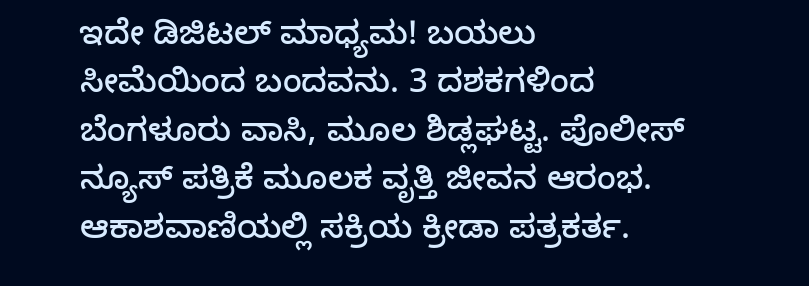ಇದೇ ಡಿಜಿಟಲ್ ಮಾಧ್ಯಮ! ಬಯಲು ಸೀಮೆಯಿಂದ ಬಂದವನು. 3 ದಶಕಗಳಿಂದ ಬೆಂಗಳೂರು ವಾಸಿ, ಮೂಲ ಶಿಡ್ಲಘಟ್ಟ. ಪೊಲೀಸ್ ನ್ಯೂಸ್ ಪತ್ರಿಕೆ ಮೂಲಕ ವೃತ್ತಿ ಜೀವನ ಆರಂಭ. ಆಕಾಶವಾಣಿಯಲ್ಲಿ ಸಕ್ರಿಯ ಕ್ರೀಡಾ ಪತ್ರಕರ್ತ.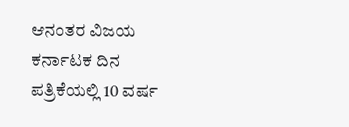ಆನಂತರ ವಿಜಯ ಕರ್ನಾಟಕ ದಿನ ಪತ್ರಿಕೆಯಲ್ಲಿ 10 ವರ್ಷ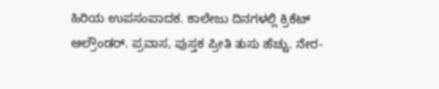ಹಿರಿಯ ಉಪಸಂಪಾದಕ. ಕಾಲೇಜು ದಿನಗಳಲ್ಲಿ ಕ್ರಿಕೆಟ್ ಆಲ್ರೌಂಡರ್. ಪ್ರವಾಸ, ಪುಸ್ತಕ ಪ್ರೀತಿ ತುಸು ಹೆಚ್ಚು. ನೇರ-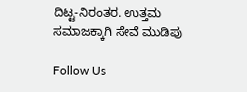ದಿಟ್ಟ-ನಿರಂತರ. ಉತ್ತಮ ಸಮಾಜಕ್ಕಾಗಿ ಸೇವೆ ಮುಡಿಪು

Follow Us